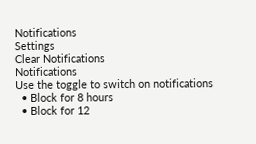Notifications
Settings
Clear Notifications
Notifications
Use the toggle to switch on notifications
  • Block for 8 hours
  • Block for 12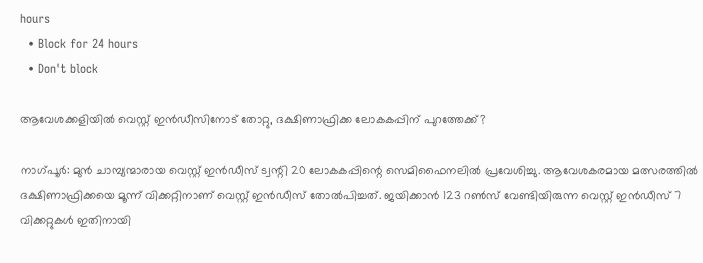hours
  • Block for 24 hours
  • Don't block

ആവേശക്കളിയില്‍ വെസ്റ്റ് ഇന്‍ഡീസിനോട് തോറ്റു, ദക്ഷിണാഫ്രിക്ക ലോകകപ്പിന് പുറത്തേക്ക്?

നാഗ്പൂര്‍: മുന്‍ ചാമ്പ്യന്മാരായ വെസ്റ്റ് ഇന്‍ഡീസ് ട്വന്റി 20 ലോകകപ്പിന്റെ സെമിഫൈനലില്‍ പ്രവേശിച്ചു. ആവേശകരമായ മത്സരത്തില്‍ ദക്ഷിണാഫ്രിക്കയെ മൂന്ന് വിക്കറ്റിനാണ് വെസ്റ്റ് ഇന്‍ഡീസ് തോല്‍പിച്ചത്. ജയിക്കാന്‍ 123 റണ്‍സ് വേണ്ടിയിരുന്ന വെസ്റ്റ് ഇന്‍ഡീസ് 7 വിക്കറ്റുകള്‍ ഇതിനായി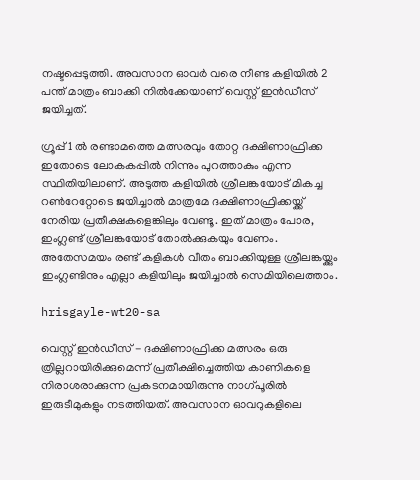നഷ്ടപ്പെടുത്തി. അവസാന ഓവര്‍ വരെ നീണ്ട കളിയില്‍ 2 പന്ത് മാത്രം ബാക്കി നില്‍ക്കേയാണ് വെസ്റ്റ് ഇന്‍ഡീസ് ജയിച്ചത്.

ഗ്രൂപ്പ് 1 ല്‍ രണ്ടാമത്തെ മത്സരവും തോറ്റ ദക്ഷിണാഫ്രിക്ക ഇതോടെ ലോകകപ്പില്‍ നിന്നും പുറത്താകും എന്ന സ്ഥിതിയിലാണ്. അടുത്ത കളിയില്‍ ശ്രീലങ്കയോട് മികച്ച റണ്‍റേറ്റോടെ ജയിച്ചാല്‍ മാത്രമേ ദക്ഷിണാഫ്രിക്കയ്ക്ക് നേരിയ പ്രതീക്ഷകളെങ്കിലും വേണ്ടൂ. ഇത് മാത്രം പോര, ഇംഗ്ലണ്ട് ശ്രീലങ്കയോട് തോല്‍ക്കുകയും വേണം. അതേസമയം രണ്ട് കളികള്‍ വീതം ബാക്കിയുള്ള ശ്രീലങ്കയ്ക്കും ഇംഗ്ലണ്ടിനും എല്ലാ കളിയിലും ജയിച്ചാല്‍ സെമിയിലെത്താം.

hrisgayle-wt20-sa

വെസ്റ്റ് ഇന്‍ഡീസ് - ദക്ഷിണാഫ്രിക്ക മത്സരം ഒരു ത്രില്ലറായിരിക്കുമെന്ന് പ്രതീക്ഷിച്ചെത്തിയ കാണികളെ നിരാശരാക്കുന്ന പ്രകടനമായിരുന്നു നാഗ്പൂരില്‍ ഇരുടീമുകളും നടത്തിയത്. അവസാന ഓവറുകളിലെ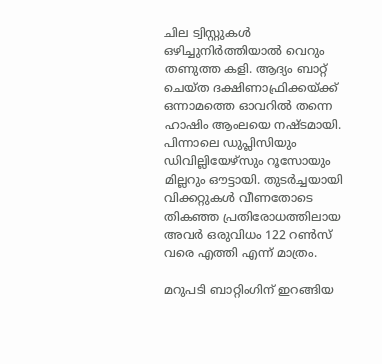ചില ട്വിസ്റ്റുകള്‍ ഒഴിച്ചുനിര്‍ത്തിയാല്‍ വെറും തണുത്ത കളി. ആദ്യം ബാറ്റ് ചെയ്ത ദക്ഷിണാഫ്രിക്കയ്ക്ക് ഒന്നാമത്തെ ഓവറില്‍ തന്നെ ഹാഷിം ആംലയെ നഷ്ടമായി. പിന്നാലെ ഡുപ്ലിസിയും ഡിവില്ലിയേഴ്‌സും റൂസോയും മില്ലറും ഔട്ടായി. തുടര്‍ച്ചയായി വിക്കറ്റുകള്‍ വീണതോടെ തികഞ്ഞ പ്രതിരോധത്തിലായ അവര്‍ ഒരുവിധം 122 റണ്‍സ് വരെ എത്തി എന്ന് മാത്രം.

മറുപടി ബാറ്റിംഗിന് ഇറങ്ങിയ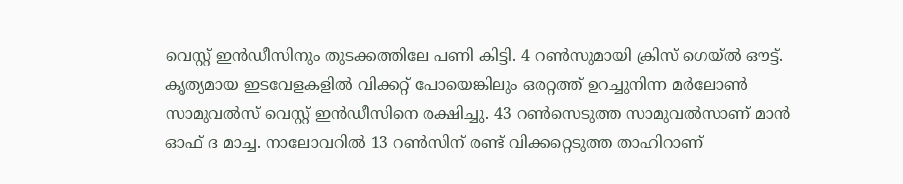വെസ്റ്റ് ഇന്‍ഡീസിനും തുടക്കത്തിലേ പണി കിട്ടി. 4 റണ്‍സുമായി ക്രിസ് ഗെയ്ല്‍ ഔട്ട്. കൃത്യമായ ഇടവേളകളില്‍ വിക്കറ്റ് പോയെങ്കിലും ഒരറ്റത്ത് ഉറച്ചുനിന്ന മര്‍ലോണ്‍ സാമുവല്‍സ് വെസ്റ്റ് ഇന്‍ഡീസിനെ രക്ഷിച്ചു. 43 റണ്‍സെടുത്ത സാമുവല്‍സാണ് മാന്‍ ഓഫ് ദ മാച്ച. നാലോവറില്‍ 13 റണ്‍സിന് രണ്ട് വിക്കറ്റെടുത്ത താഹിറാണ്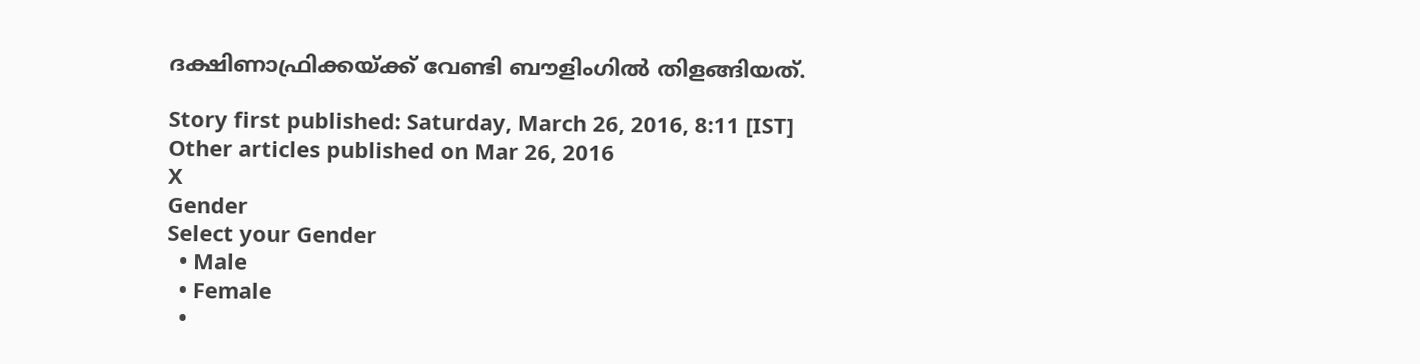ദക്ഷിണാഫ്രിക്കയ്ക്ക് വേണ്ടി ബൗളിംഗില്‍ തിളങ്ങിയത്.

Story first published: Saturday, March 26, 2016, 8:11 [IST]
Other articles published on Mar 26, 2016
X
Gender
Select your Gender
  • Male
  • Female
  •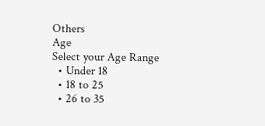Others
Age
Select your Age Range
  • Under 18
  • 18 to 25
  • 26 to 35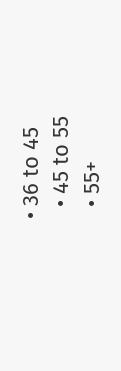• 36 to 45
  • 45 to 55
  • 55+